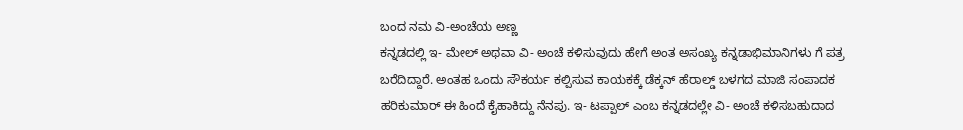ಬಂದ ನಮ ವಿ-ಅಂಚೆಯ ಅಣ್ಣ
ಕನ್ನಡದಲ್ಲಿ ಇ- ಮೇಲ್ ಅಥವಾ ವಿ- ಅಂಚೆ ಕಳಿಸುವುದು ಹೇಗೆ ಅಂತ ಅಸಂಖ್ಯ ಕನ್ನಡಾಭಿಮಾನಿಗಳು ಗೆ ಪತ್ರ ಬರೆದಿದ್ದಾರೆ. ಅಂತಹ ಒಂದು ಸೌಕರ್ಯ ಕಲ್ಪಿಸುವ ಕಾಯಕಕ್ಕೆ ಡೆಕ್ಕನ್ ಹೆರಾಲ್ಡ್ ಬಳಗದ ಮಾಜಿ ಸಂಪಾದಕ ಹರಿಕುಮಾರ್ ಈ ಹಿಂದೆ ಕೈಹಾಕಿದ್ದು ನೆನಪು. ಇ- ಟಪ್ಪಾಲ್ ಎಂಬ ಕನ್ನಡದಲ್ಲೇ ವಿ- ಅಂಚೆ ಕಳಿಸಬಹುದಾದ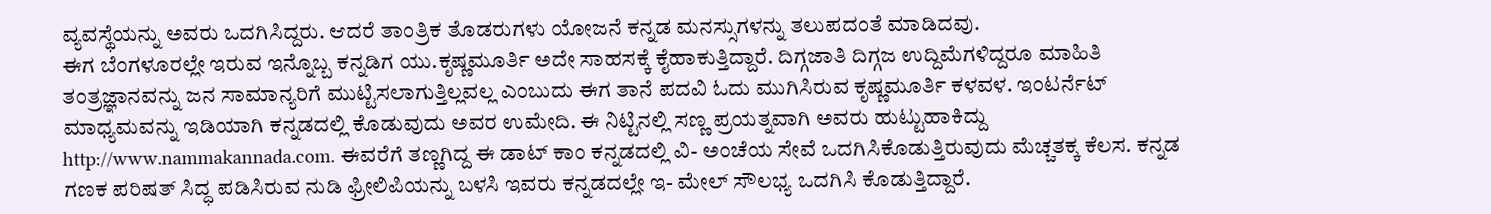ವ್ಯವಸ್ಥೆಯನ್ನು ಅವರು ಒದಗಿಸಿದ್ದರು. ಆದರೆ ತಾಂತ್ರಿಕ ತೊಡರುಗಳು ಯೋಜನೆ ಕನ್ನಡ ಮನಸ್ಸುಗಳನ್ನು ತಲುಪದಂತೆ ಮಾಡಿದವು.
ಈಗ ಬೆಂಗಳೂರಲ್ಲೇ ಇರುವ ಇನ್ನೊಬ್ಬ ಕನ್ನಡಿಗ ಯು.ಕೃಷ್ಣಮೂರ್ತಿ ಅದೇ ಸಾಹಸಕ್ಕೆ ಕೈಹಾಕುತ್ತಿದ್ದಾರೆ. ದಿಗ್ಗಜಾತಿ ದಿಗ್ಗಜ ಉದ್ದಿಮೆಗಳಿದ್ದರೂ ಮಾಹಿತಿ ತಂತ್ರಜ್ಞಾನವನ್ನು ಜನ ಸಾಮಾನ್ಯರಿಗೆ ಮುಟ್ಟಿಸಲಾಗುತ್ತಿಲ್ಲವಲ್ಲ ಎಂಬುದು ಈಗ ತಾನೆ ಪದವಿ ಓದು ಮುಗಿಸಿರುವ ಕೃಷ್ಣಮೂರ್ತಿ ಕಳವಳ. ಇಂಟರ್ನೆಟ್ ಮಾಧ್ಯಮವನ್ನು ಇಡಿಯಾಗಿ ಕನ್ನಡದಲ್ಲಿ ಕೊಡುವುದು ಅವರ ಉಮೇದಿ. ಈ ನಿಟ್ಟಿನಲ್ಲಿ ಸಣ್ಣ ಪ್ರಯತ್ನವಾಗಿ ಅವರು ಹುಟ್ಟುಹಾಕಿದ್ದು http://www.nammakannada.com. ಈವರೆಗೆ ತಣ್ಣಗಿದ್ದ ಈ ಡಾಟ್ ಕಾಂ ಕನ್ನಡದಲ್ಲಿ ವಿ- ಅಂಚೆಯ ಸೇವೆ ಒದಗಿಸಿಕೊಡುತ್ತಿರುವುದು ಮೆಚ್ಚತಕ್ಕ ಕೆಲಸ. ಕನ್ನಡ ಗಣಕ ಪರಿಷತ್ ಸಿದ್ಧ ಪಡಿಸಿರುವ ನುಡಿ ಫ್ರೀಲಿಪಿಯನ್ನು ಬಳಸಿ ಇವರು ಕನ್ನಡದಲ್ಲೇ ಇ- ಮೇಲ್ ಸೌಲಭ್ಯ ಒದಗಿಸಿ ಕೊಡುತ್ತಿದ್ದಾರೆ.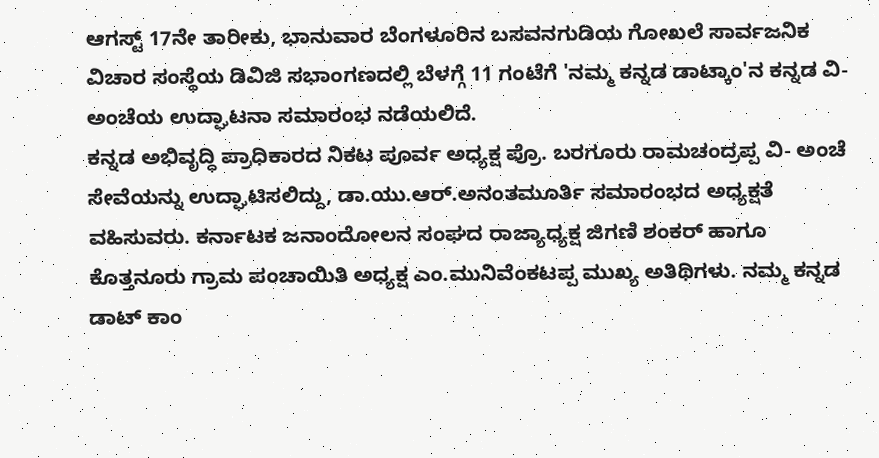ಆಗಸ್ಟ್ 17ನೇ ತಾರೀಕು, ಭಾನುವಾರ ಬೆಂಗಳೂರಿನ ಬಸವನಗುಡಿಯ ಗೋಖಲೆ ಸಾರ್ವಜನಿಕ ವಿಚಾರ ಸಂಸ್ಥೆಯ ಡಿವಿಜಿ ಸಭಾಂಗಣದಲ್ಲಿ ಬೆಳಗ್ಗೆ 11 ಗಂಟೆಗೆ 'ನಮ್ಮ ಕನ್ನಡ ಡಾಟ್ಕಾಂ'ನ ಕನ್ನಡ ವಿ-ಅಂಚೆಯ ಉದ್ಘಾಟನಾ ಸಮಾರಂಭ ನಡೆಯಲಿದೆ.
ಕನ್ನಡ ಅಭಿವೃದ್ಧಿ ಪ್ರಾಧಿಕಾರದ ನಿಕಟ ಪೂರ್ವ ಅಧ್ಯಕ್ಷ ಪ್ರೊ. ಬರಗೂರು ರಾಮಚಂದ್ರಪ್ಪ ವಿ- ಅಂಚೆ ಸೇವೆಯನ್ನು ಉದ್ಘಾಟಿಸಲಿದ್ದು, ಡಾ.ಯು.ಆರ್.ಅನಂತಮೂರ್ತಿ ಸಮಾರಂಭದ ಅಧ್ಯಕ್ಷತೆ ವಹಿಸುವರು. ಕರ್ನಾಟಕ ಜನಾಂದೋಲನ ಸಂಘದ ರಾಜ್ಯಾಧ್ಯಕ್ಷ ಜಿಗಣಿ ಶಂಕರ್ ಹಾಗೂ ಕೊತ್ತನೂರು ಗ್ರಾಮ ಪಂಚಾಯಿತಿ ಅಧ್ಯಕ್ಷ ಎಂ.ಮುನಿವೆಂಕಟಪ್ಪ ಮುಖ್ಯ ಅತಿಥಿಗಳು. ನಮ್ಮ ಕನ್ನಡ ಡಾಟ್ ಕಾಂ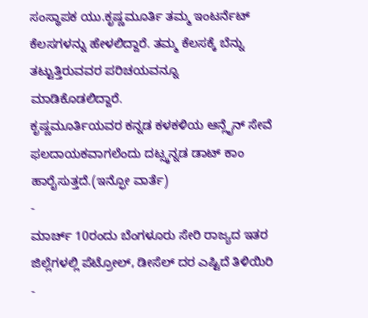ಸಂಸ್ಥಾಪಕ ಯು.ಕೃಷ್ಣಮೂರ್ತಿ ತಮ್ಮ ಇಂಟರ್ನೆಟ್ ಕೆಲಸಗಳನ್ನು ಹೇಳಲಿದ್ದಾರೆ. ತಮ್ಮ ಕೆಲಸಕ್ಕೆ ಬೆನ್ನು ತಟ್ಟುತ್ತಿರುವವರ ಪರಿಚಯವನ್ನೂ ಮಾಡಿಕೊಡಲಿದ್ದಾರೆ.
ಕೃಷ್ಣಮೂರ್ತಿಯವರ ಕನ್ನಡ ಕಳಕಳಿಯ ಆನ್ಲೈನ್ ಸೇವೆ ಫಲದಾಯಕವಾಗಲೆಂದು ದಟ್ಸ್ಕನ್ನಡ ಡಾಟ್ ಕಾಂ ಹಾರೈಸುತ್ತದೆ.(ಇನ್ಫೋ ವಾರ್ತೆ)
-
ಮಾರ್ಚ್ 10ರಂದು ಬೆಂಗಳೂರು ಸೇರಿ ರಾಜ್ಯದ ಇತರ ಜಿಲ್ಲೆಗಳಲ್ಲಿ ಪೆಟ್ರೋಲ್, ಡೀಸೆಲ್ ದರ ಎಷ್ಟಿದೆ ತಿಳಿಯಿರಿ -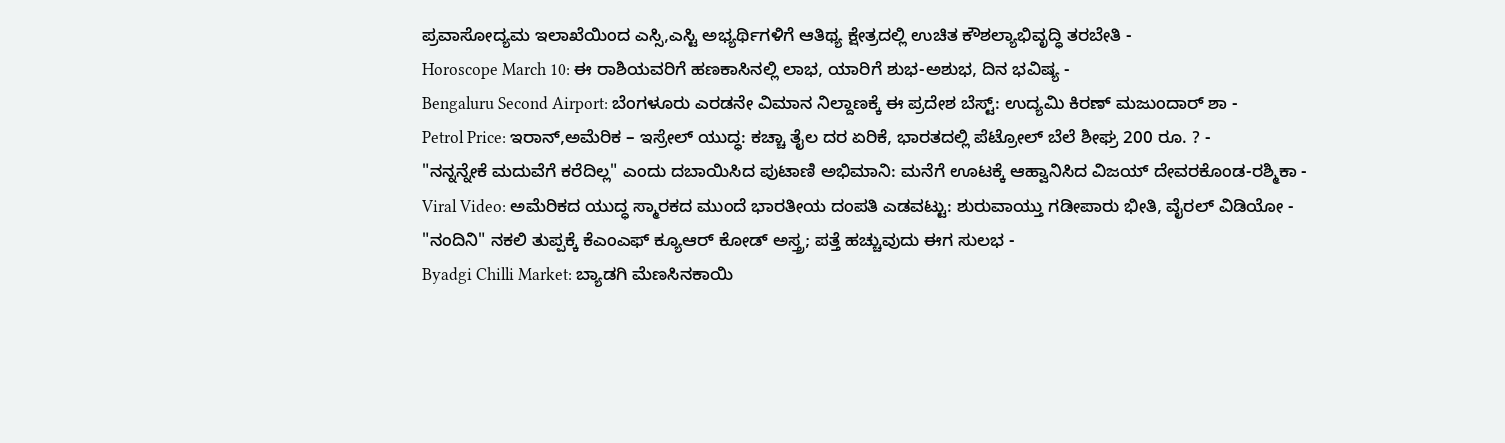ಪ್ರವಾಸೋದ್ಯಮ ಇಲಾಖೆಯಿಂದ ಎಸ್ಸಿ,ಎಸ್ಟಿ ಅಭ್ಯರ್ಥಿಗಳಿಗೆ ಆತಿಥ್ಯ ಕ್ಷೇತ್ರದಲ್ಲಿ ಉಚಿತ ಕೌಶಲ್ಯಾಭಿವೃದ್ಧಿ ತರಬೇತಿ -
Horoscope March 10: ಈ ರಾಶಿಯವರಿಗೆ ಹಣಕಾಸಿನಲ್ಲಿ ಲಾಭ, ಯಾರಿಗೆ ಶುಭ-ಅಶುಭ, ದಿನ ಭವಿಷ್ಯ -
Bengaluru Second Airport: ಬೆಂಗಳೂರು ಎರಡನೇ ವಿಮಾನ ನಿಲ್ದಾಣಕ್ಕೆ ಈ ಪ್ರದೇಶ ಬೆಸ್ಟ್: ಉದ್ಯಮಿ ಕಿರಣ್ ಮಜುಂದಾರ್ ಶಾ -
Petrol Price: ಇರಾನ್,ಅಮೆರಿಕ – ಇಸ್ರೇಲ್ ಯುದ್ಧ: ಕಚ್ಚಾ ತೈಲ ದರ ಏರಿಕೆ, ಭಾರತದಲ್ಲಿ ಪೆಟ್ರೋಲ್ ಬೆಲೆ ಶೀಘ್ರ 200 ರೂ. ? -
"ನನ್ನನ್ನೇಕೆ ಮದುವೆಗೆ ಕರೆದಿಲ್ಲ" ಎಂದು ದಬಾಯಿಸಿದ ಪುಟಾಣಿ ಅಭಿಮಾನಿ: ಮನೆಗೆ ಊಟಕ್ಕೆ ಆಹ್ವಾನಿಸಿದ ವಿಜಯ್ ದೇವರಕೊಂಡ-ರಶ್ಮಿಕಾ -
Viral Video: ಅಮೆರಿಕದ ಯುದ್ಧ ಸ್ಮಾರಕದ ಮುಂದೆ ಭಾರತೀಯ ದಂಪತಿ ಎಡವಟ್ಟು: ಶುರುವಾಯ್ತು ಗಡೀಪಾರು ಭೀತಿ, ವೈರಲ್ ವಿಡಿಯೋ -
"ನಂದಿನಿ" ನಕಲಿ ತುಪ್ಪಕ್ಕೆ ಕೆಎಂಎಫ್ ಕ್ಯೂಆರ್ ಕೋಡ್ ಅಸ್ತ್ರ; ಪತ್ತೆ ಹಚ್ಚುವುದು ಈಗ ಸುಲಭ -
Byadgi Chilli Market: ಬ್ಯಾಡಗಿ ಮೆಣಸಿನಕಾಯಿ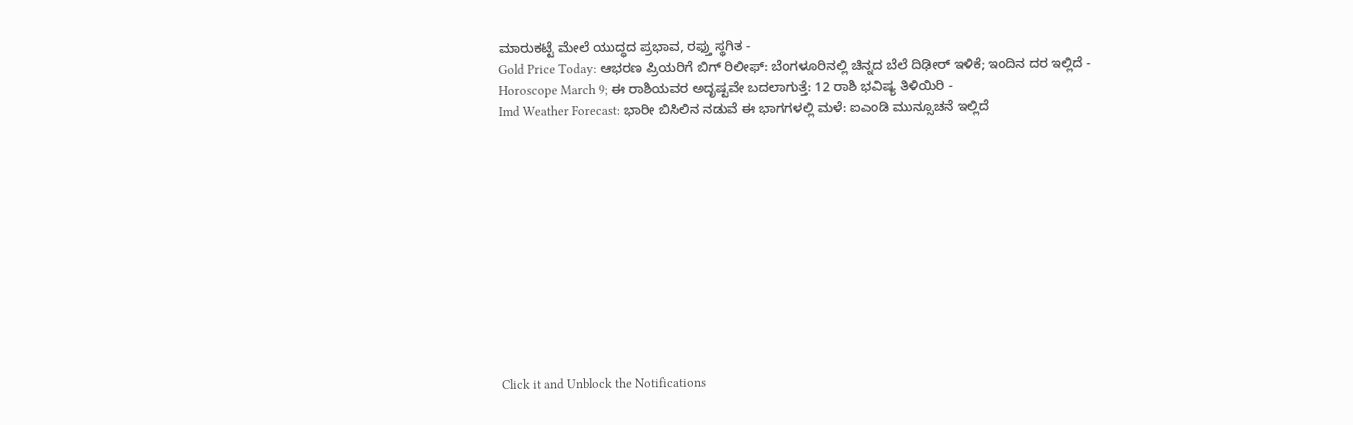ಮಾರುಕಟ್ಟೆ ಮೇಲೆ ಯುದ್ಧದ ಪ್ರಭಾವ, ರಫ್ತು ಸ್ಥಗಿತ -
Gold Price Today: ಆಭರಣ ಪ್ರಿಯರಿಗೆ ಬಿಗ್ ರಿಲೀಫ್: ಬೆಂಗಳೂರಿನಲ್ಲಿ ಚಿನ್ನದ ಬೆಲೆ ದಿಢೀರ್ ಇಳಿಕೆ; ಇಂದಿನ ದರ ಇಲ್ಲಿದೆ -
Horoscope March 9; ಈ ರಾಶಿಯವರ ಅದೃಷ್ಟವೇ ಬದಲಾಗುತ್ತೆ: 12 ರಾಶಿ ಭವಿಷ್ಯ ತಿಳಿಯಿರಿ -
Imd Weather Forecast: ಭಾರೀ ಬಿಸಿಲಿನ ನಡುವೆ ಈ ಭಾಗಗಳಲ್ಲಿ ಮಳೆ: ಐಎಂಡಿ ಮುನ್ಸೂಚನೆ ಇಲ್ಲಿದೆ












Click it and Unblock the Notifications